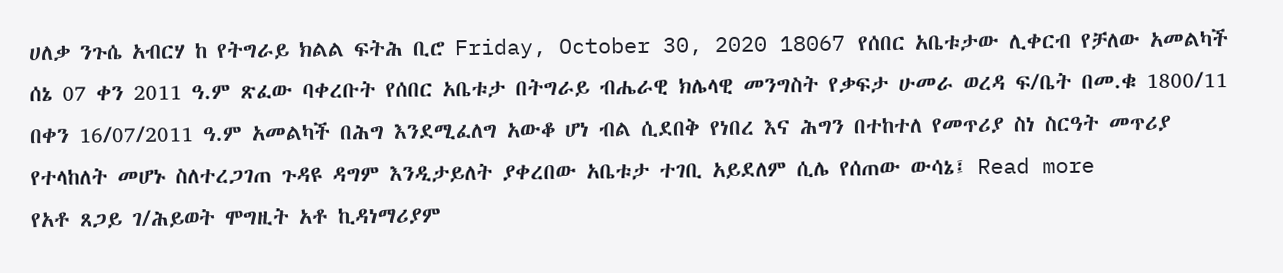ሀለቃ ንጉሴ አብርሃ ከ የትግራይ ክልል ፍትሕ ቢሮ Friday, October 30, 2020 18067 የሰበር አቤቱታው ሊቀርብ የቻለው አመልካች ሰኔ 07 ቀን 2011 ዓ.ም ጽፈው ባቀረቡት የሰበር አቤቱታ በትግራይ ብሔራዊ ክሌላዊ መንግስት የቃፍታ ሁመራ ወረዳ ፍ/ቤት በመ.ቁ 1800/11 በቀን 16/07/2011 ዓ.ም አመልካች በሕግ እንደሚፈለግ አውቆ ሆነ ብል ሲደበቅ የነበረ እና ሕግን በተከተለ የመጥሪያ ስነ ስርዓት መጥሪያ የተላከለት መሆኑ ስለተረጋገጠ ጉዳዩ ዳግም እንዲታይለት ያቀረበው አቤቱታ ተገቢ አይደለም ሲሌ የሰጠው ውሳኔ፤ Read more
የአቶ ጸጋይ ገ/ሕይወት ሞግዚት አቶ ኪዳነማሪያም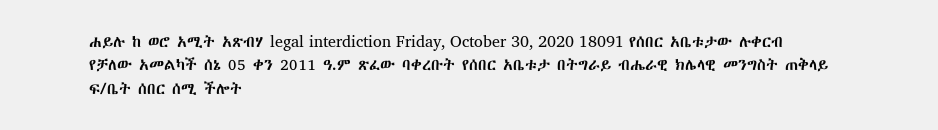ሐይሉ ከ ወሮ አሚት አጽብሃ legal interdiction Friday, October 30, 2020 18091 የሰበር አቤቱታው ሉቀርብ የቻለው አመልካች ሰኔ 05 ቀን 2011 ዓ.ም ጽፈው ባቀረቡት የሰበር አቤቱታ በትግራይ ብሔራዊ ክሌላዊ መንግስት ጠቅላይ ፍ/ቤት ሰበር ሰሚ ችሎት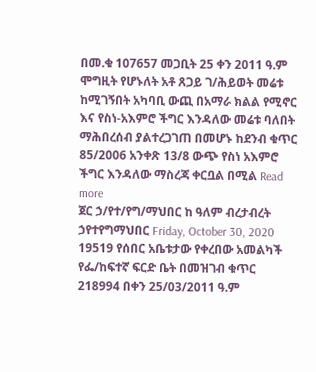በመ.ቁ 107657 መጋቢት 25 ቀን 2011 ዓ.ም ሞግዚት የሆኑለት አቶ ጸጋይ ገ/ሕይወት መሬቱ ከሚገኝበት አካባቢ ውጪ በአማራ ክልል የሚኖር እና የስነ-አእምሮ ችግር እንዳለው መሬቱ ባለበት ማሕበረሰብ ያልተረጋገጠ በመሆኑ ከደንብ ቁጥር 85/2006 አንቀጽ 13/8 ውጭ የስነ አእምሮ ችግር እንዳለው ማስረጃ ቀርቧል በሚል Read more
ጀር ኃ/የተ/የግ/ማህበር ከ ዓለም ብረታብረት ኃየተየግማህበር Friday, October 30, 2020 19519 የሰበር አቤቱታው የቀረበው አመልካች የፌ/ከፍተኛ ፍርድ ቤት በመዝገብ ቁጥር 218994 በቀን 25/03/2011 ዓ.ም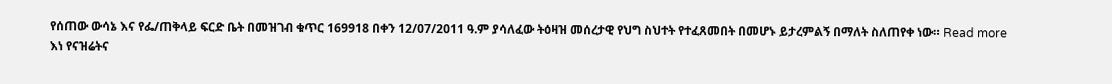የሰጠው ውሳኔ እና የፌ/ጠቅላይ ፍርድ ቤት በመዝገብ ቁጥር 169918 በቀን 12/07/2011 ዓ.ም ያሳለፈው ትዕዛዝ መሰረታዊ የህግ ስህተት የተፈጸመበት በመሆኑ ይታረምልኝ በማለት ስለጠየቀ ነው። Read more
እነ የናዝሬትና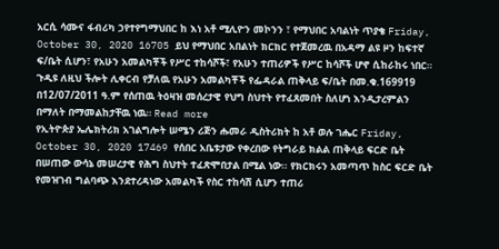አርሲ ሳሙና ፋብሪካ ኃየተየግማህበር ከ እነ አቶ ሚሊዮን መኮንን ፣ የማህበር አባልነት ጥያቄ Friday, October 30, 2020 16705 ይህ የማህበር አበልነት ክርክር የተጀመረዉ በአዳማ ልዩ ዞን ከፍተኛ ፍ/ቤት ሲሆን፣ የአሁን አመልካቾች የሥር ተከሳሾች፣ የአሁን ተጠሪዎች የሥር ከሳሾች ሆኖ ሲከራከሩ ነበር። ጉዲዩ ለዚህ ችሎት ሊቀርብ የቻለዉ የአሁን አመልካቾች የፌዳራል ጠቅላይ ፍ/ቤት በመ.ቁ.169919 በ12/07/2011 ዓ.ም የሰጠዉ ትዕዛዝ መሰረታዊ የህግ ስህተት የተፈጸመበት ስለሆነ እንዲታረምልን በማለት በማመልከታቸዉ ነዉ። Read more
የኢትዮጵያ ኤሌክትሪክ አገልግሎት ሠሜን ሪጅን ሑመራ ዲስትሪክት ከ አቶ ወሉ ገሔር Friday, October 30, 2020 17469 የሰበር አቤቱታው የቀረበው የትግራይ ክልል ጠቅላይ ፍርድ ቤት በሠጠው ውሳኔ መሠረታዊ የሕግ ስህተት ተፈጽሞበታል በሚል ነው፡፡ የክርክሩን አመጣጥ ከስር ፍርድ ቤት የመዝገብ ግልባጭ እንደተረዳነው አመልካች የስር ተከሳሽ ሲሆን ተጠሪ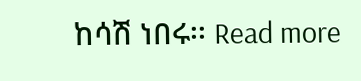ከሳሽ ነበሩ፡፡ Read more